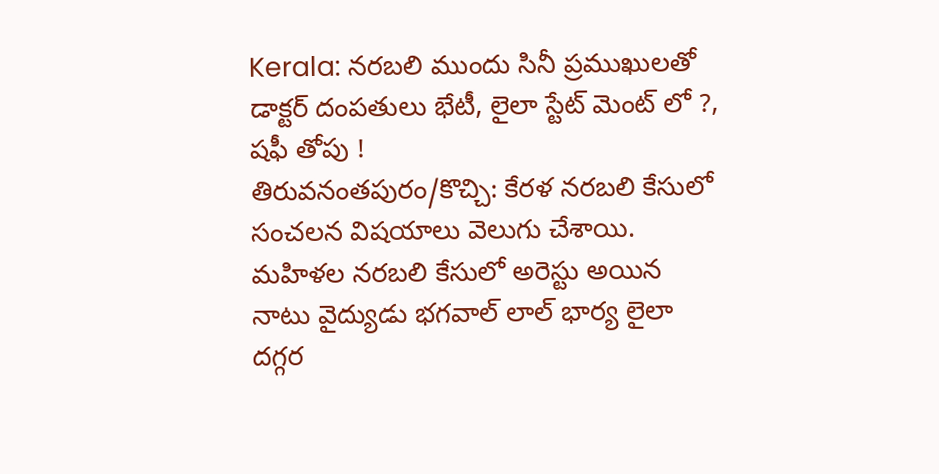Kerala: నరబలి ముందు సినీ ప్రముఖులతో డాక్టర్ దంపతులు భేటీ, లైలా స్టేట్ మెంట్ లో ?, షఫీ తోపు !
తిరువనంతపురం/కొచ్చి: కేరళ నరబలి కేసులో సంచలన విషయాలు వెలుగు చేశాయి. మహిళల నరబలి కేసులో అరెస్టు అయిన నాటు వైద్యుడు భగవాల్ లాల్ భార్య లైలా దగ్గర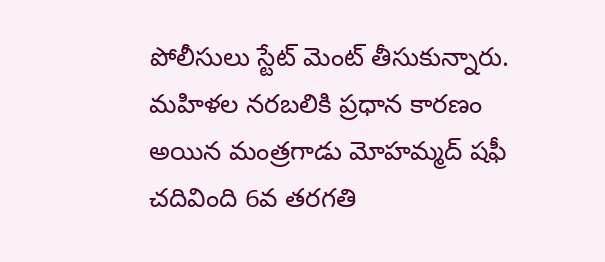పోలీసులు స్టేట్ మెంట్ తీసుకున్నారు. మహిళల నరబలికి ప్రధాన కారణం అయిన మంత్రగాడు మోహమ్మద్ షఫీ చదివింది 6వ తరగతి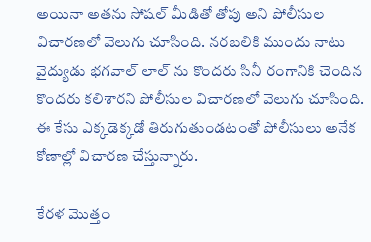అయినా అతను సోషల్ మీడితో తోపు అని పోలీసుల విచారణలో వెలుగు చూసింది. నరబలికి ముందు నాటు వైద్యుడు భగవాల్ లాల్ ను కొందరు సినీ రంగానికి చెందిన కొందరు కలిశారని పోలీసుల విచారణలో వెలుగు చూసింది. ఈ కేసు ఎక్కడెక్కడో తిరుగుతుండటంతో పోలీసులు అనేక కోణాల్లో విచారణ చేస్తున్నారు.

కేరళ మొత్తం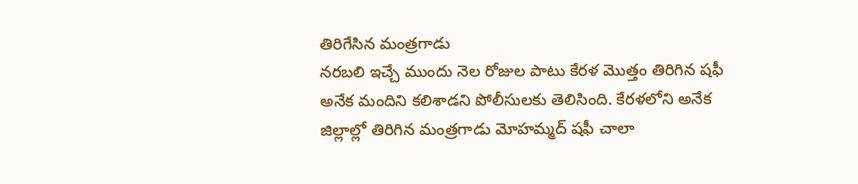తిరిగేసిన మంత్రగాడు
నరబలి ఇచ్చే ముందు నెల రోజుల పాటు కేరళ మొత్తం తిరిగిన షఫీ అనేక మందిని కలిశాడని పోలీసులకు తెలిసింది. కేరళలోని అనేక జిల్లాల్లో తిరిగిన మంత్రగాడు మోహమ్మద్ షఫీ చాలా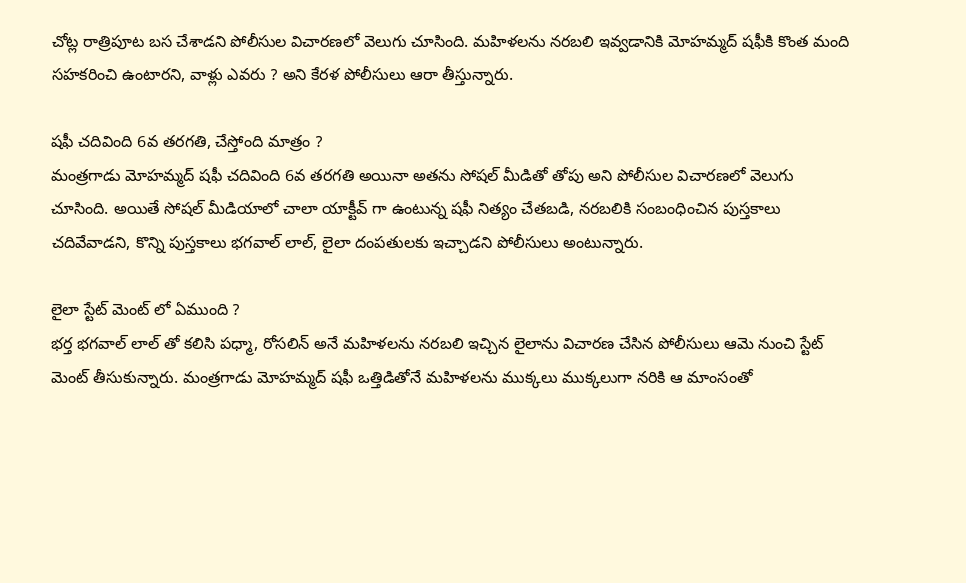చోట్ల రాత్రిపూట బస చేశాడని పోలీసుల విచారణలో వెలుగు చూసింది. మహిళలను నరబలి ఇవ్వడానికి మోహమ్మద్ షఫీకి కొంత మంది సహకరించి ఉంటారని, వాళ్లు ఎవరు ? అని కేరళ పోలీసులు ఆరా తీస్తున్నారు.

షఫీ చదివింది 6వ తరగతి, చేస్తోంది మాత్రం ?
మంత్రగాడు మోహమ్మద్ షఫీ చదివింది 6వ తరగతి అయినా అతను సోషల్ మీడితో తోపు అని పోలీసుల విచారణలో వెలుగు చూసింది. అయితే సోషల్ మీడియాలో చాలా యాక్టీవ్ గా ఉంటున్న షఫీ నిత్యం చేతబడి, నరబలికి సంబంధించిన పుస్తకాలు చదివేవాడని, కొన్ని పుస్తకాలు భగవాల్ లాల్, లైలా దంపతులకు ఇచ్చాడని పోలీసులు అంటున్నారు.

లైలా స్టేట్ మెంట్ లో ఏముంది ?
భర్త భగవాల్ లాల్ తో కలిసి పధ్మా, రోసలిన్ అనే మహిళలను నరబలి ఇచ్చిన లైలాను విచారణ చేసిన పోలీసులు ఆమె నుంచి స్టేట్ మెంట్ తీసుకున్నారు. మంత్రగాడు మోహమ్మద్ షఫీ ఒత్తిడితోనే మహిళలను ముక్కలు ముక్కలుగా నరికి ఆ మాంసంతో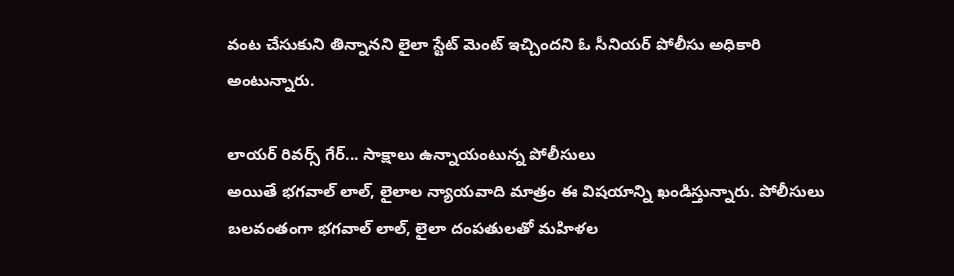వంట చేసుకుని తిన్నానని లైలా స్టేట్ మెంట్ ఇచ్చిందని ఓ సీనియర్ పోలీసు అధికారి అంటున్నారు.

లాయర్ రివర్స్ గేర్... సాక్షాలు ఉన్నాయంటున్న పోలీసులు
అయితే భగవాల్ లాల్, లైలాల న్యాయవాది మాత్రం ఈ విషయాన్ని ఖండిస్తున్నారు. పోలీసులు బలవంతంగా భగవాల్ లాల్, లైలా దంపతులతో మహిళల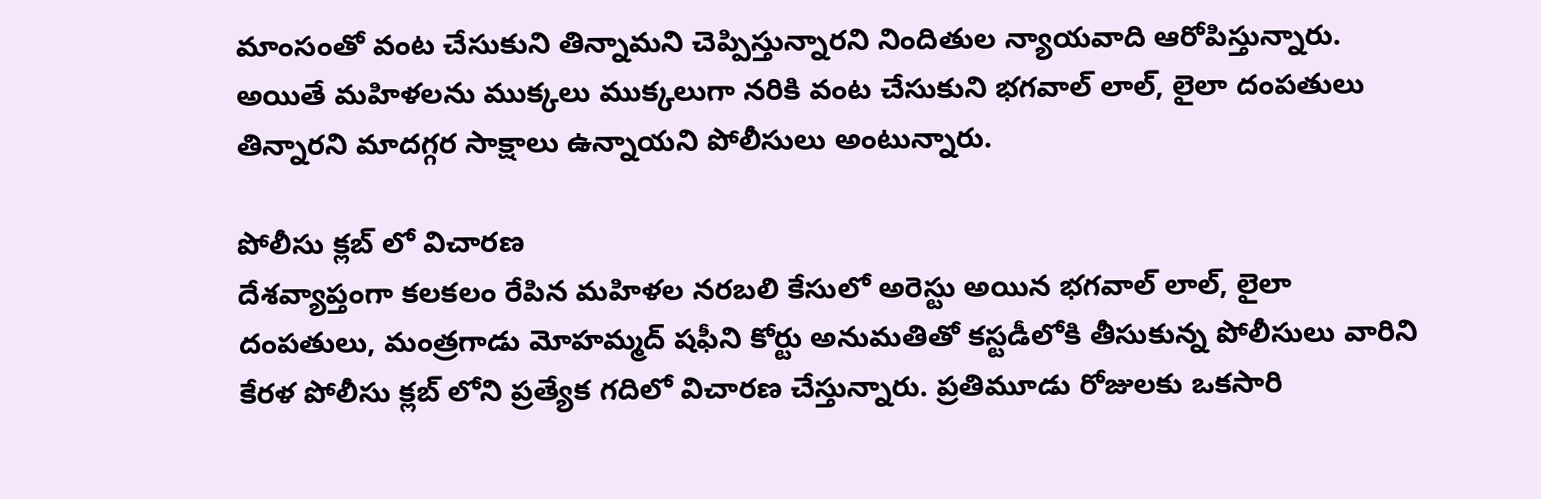మాంసంతో వంట చేసుకుని తిన్నామని చెప్పిస్తున్నారని నిందితుల న్యాయవాది ఆరోపిస్తున్నారు. అయితే మహిళలను ముక్కలు ముక్కలుగా నరికి వంట చేసుకుని భగవాల్ లాల్, లైలా దంపతులు తిన్నారని మాదగ్గర సాక్షాలు ఉన్నాయని పోలీసులు అంటున్నారు.

పోలీసు క్లబ్ లో విచారణ
దేశవ్యాప్తంగా కలకలం రేపిన మహిళల నరబలి కేసులో అరెస్టు అయిన భగవాల్ లాల్, లైలా దంపతులు, మంత్రగాడు మోహమ్మద్ షఫీని కోర్టు అనుమతితో కస్టడీలోకి తీసుకున్న పోలీసులు వారిని కేరళ పోలీసు క్లబ్ లోని ప్రత్యేక గదిలో విచారణ చేస్తున్నారు. ప్రతిమూడు రోజులకు ఒకసారి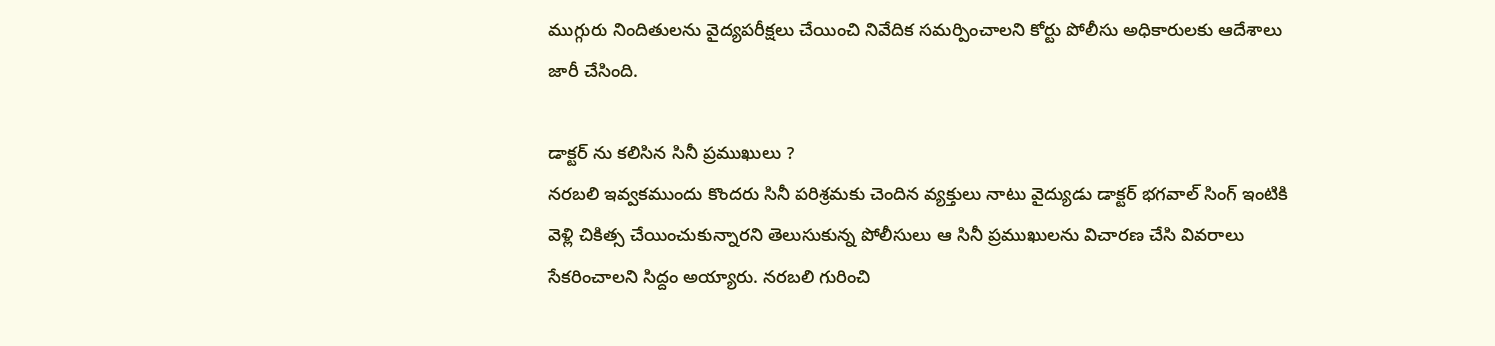ముగ్గురు నిందితులను వైద్యపరీక్షలు చేయించి నివేదిక సమర్పించాలని కోర్టు పోలీసు అధికారులకు ఆదేశాలు జారీ చేసింది.

డాక్టర్ ను కలిసిన సినీ ప్రముఖులు ?
నరబలి ఇవ్వకముందు కొందరు సినీ పరిశ్రమకు చెందిన వ్యక్తులు నాటు వైద్యుడు డాక్టర్ భగవాల్ సింగ్ ఇంటికి వెళ్లి చికిత్స చేయించుకున్నారని తెలుసుకున్న పోలీసులు ఆ సినీ ప్రముఖులను విచారణ చేసి వివరాలు సేకరించాలని సిద్దం అయ్యారు. నరబలి గురించి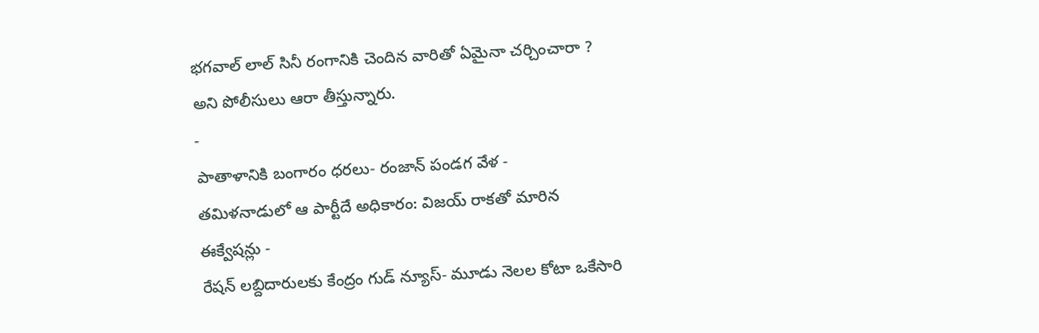భగవాల్ లాల్ సినీ రంగానికి చెందిన వారితో ఏమైనా చర్చించారా ? అని పోలీసులు ఆరా తీస్తున్నారు.
-
పాతాళానికి బంగారం ధరలు- రంజాన్ పండగ వేళ -
తమిళనాడులో ఆ పార్టీదే అధికారం: విజయ్ రాకతో మారిన ఈక్వేషన్లు -
రేషన్ లబ్దిదారులకు కేంద్రం గుడ్ న్యూస్- మూడు నెలల కోటా ఒకేసారి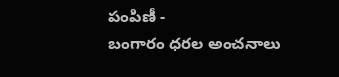పంపిణీ -
బంగారం ధరల అంచనాలు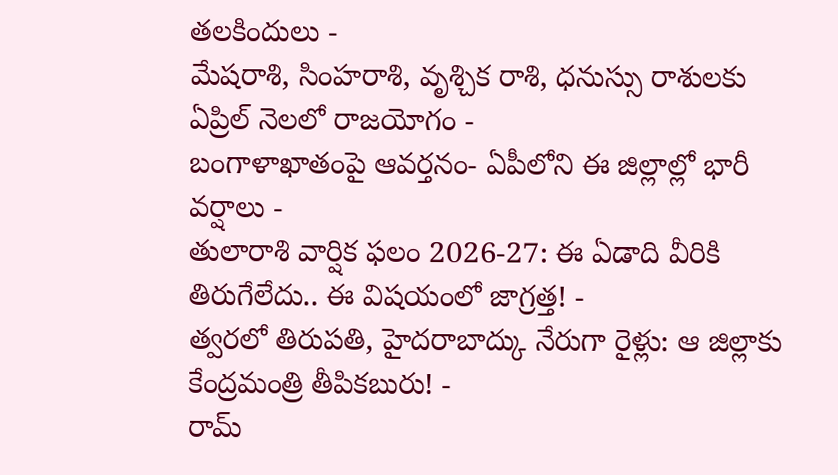తలకిందులు -
మేషరాశి, సింహరాశి, వృశ్చిక రాశి, ధనుస్సు రాశులకు ఏప్రిల్ నెలలో రాజయోగం -
బంగాళాఖాతంపై ఆవర్తనం- ఏపీలోని ఈ జిల్లాల్లో భారీ వర్షాలు -
తులారాశి వార్షిక ఫలం 2026-27: ఈ ఏడాది వీరికి తిరుగేలేదు.. ఈ విషయంలో జాగ్రత్త! -
త్వరలో తిరుపతి, హైదరాబాద్కు నేరుగా రైళ్లు: ఆ జిల్లాకు కేంద్రమంత్రి తీపికబురు! -
రామ్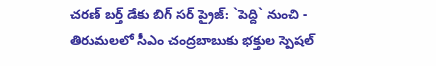చరణ్ బర్త్ డేకు బిగ్ సర్ ప్రైజ్: `పెద్ది` నుంచి -
తిరుమలలో సీఎం చంద్రబాబుకు భక్తుల స్పెషల్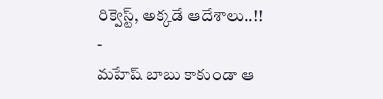రిక్వెస్ట్, అక్కడే ఆదేశాలు..!! -
మహేష్ బాబు కాకుండా ఆ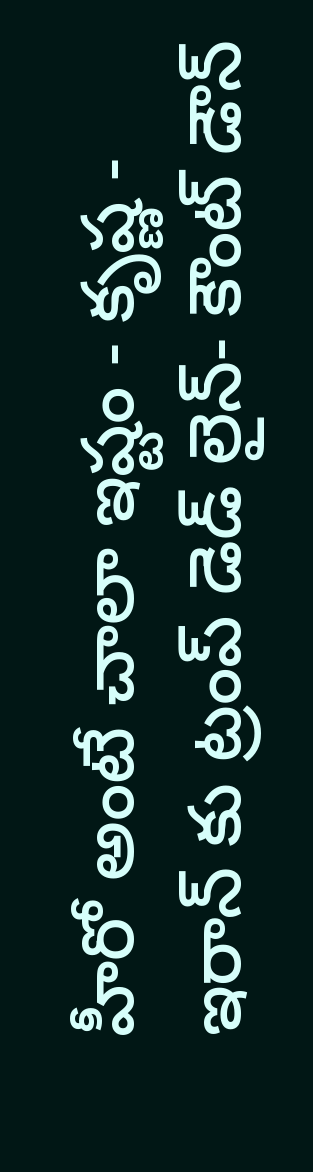హీరో అంటే చాలా ఇష్టం - కృష్ణ -
ఇరాన్ కు ట్రంప్ డెడ్ లైన్- కౌంట్ డౌన్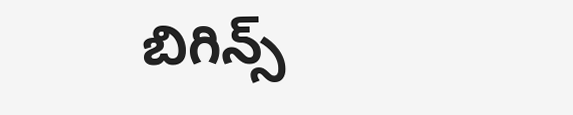బిగిన్స్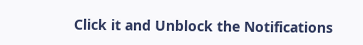Click it and Unblock the Notifications